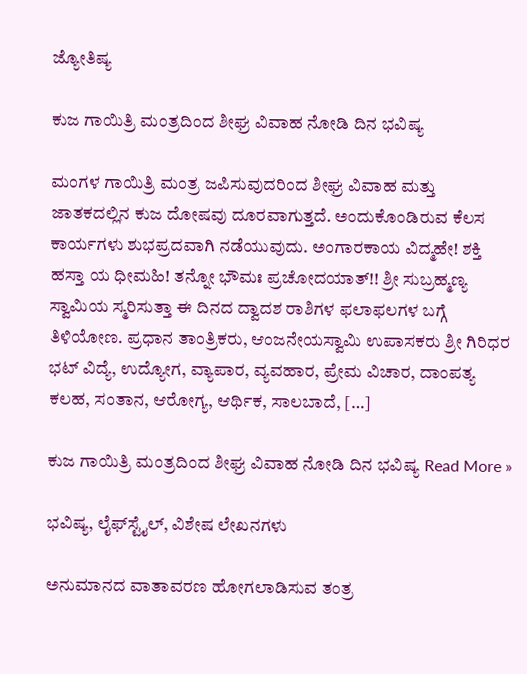ಜ್ಯೋತಿಷ್ಯ

ಕುಜ ಗಾಯಿತ್ರಿ ಮಂತ್ರದಿಂದ ಶೀಘ್ರ ವಿವಾಹ ನೋಡಿ ದಿನ ಭವಿಷ್ಯ

ಮಂಗಳ ಗಾಯಿತ್ರಿ ಮಂತ್ರ ಜಪಿಸುವುದರಿಂದ ಶೀಘ್ರ ವಿವಾಹ ಮತ್ತು ಜಾತಕದಲ್ಲಿನ ಕುಜ ದೋಷವು ದೂರವಾಗುತ್ತದೆ. ಅಂದುಕೊಂಡಿರುವ ಕೆಲಸ ಕಾರ್ಯಗಳು ಶುಭಪ್ರದವಾಗಿ ನಡೆಯುವುದು. ಅಂಗಾರಕಾಯ ವಿದ್ಮಹೇ! ಶಕ್ತಿ ಹಸ್ತಾ ಯ ಧೀಮಹಿ! ತನ್ನೋ ಭೌಮಃ ಪ್ರಚೋದಯಾತ್!! ಶ್ರೀ ಸುಬ್ರಹ್ಮಣ್ಯ ಸ್ವಾಮಿಯ ಸ್ಮರಿಸುತ್ತಾ ಈ ದಿನದ ದ್ವಾದಶ ರಾಶಿಗಳ ಫಲಾಫಲಗಳ ಬಗ್ಗೆ ತಿಳಿಯೋಣ. ಪ್ರಧಾನ ತಾಂತ್ರಿಕರು, ಆಂಜನೇಯಸ್ವಾಮಿ ಉಪಾಸಕರು ಶ್ರೀ ಗಿರಿಧರ ಭಟ್ ವಿದ್ಯೆ, ಉದ್ಯೋಗ, ವ್ಯಾಪಾರ, ವ್ಯವಹಾರ, ಪ್ರೇಮ ವಿಚಾರ, ದಾಂಪತ್ಯ ಕಲಹ, ಸಂತಾನ, ಆರೋಗ್ಯ, ಆರ್ಥಿಕ, ಸಾಲಬಾದೆ, […]

ಕುಜ ಗಾಯಿತ್ರಿ ಮಂತ್ರದಿಂದ ಶೀಘ್ರ ವಿವಾಹ ನೋಡಿ ದಿನ ಭವಿಷ್ಯ Read More »

ಭವಿಷ್ಯ, ಲೈಫ್‍ಸ್ಟೈಲ್, ವಿಶೇಷ ಲೇಖನಗಳು

ಅನುಮಾನದ ವಾತಾವರಣ ಹೋಗಲಾಡಿಸುವ ತಂತ್ರ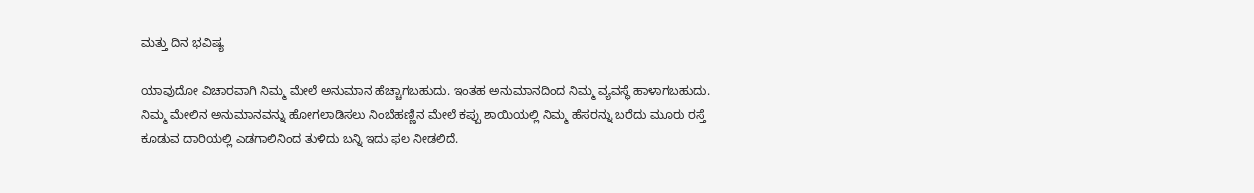ಮತ್ತು ದಿನ ಭವಿಷ್ಯ

ಯಾವುದೋ ವಿಚಾರವಾಗಿ ನಿಮ್ಮ ಮೇಲೆ ಅನುಮಾನ ಹೆಚ್ಚಾಗಬಹುದು. ಇಂತಹ ಅನುಮಾನದಿಂದ ನಿಮ್ಮ ವ್ಯವಸ್ಥೆ ಹಾಳಾಗಬಹುದು. ನಿಮ್ಮ ಮೇಲಿನ ಅನುಮಾನವನ್ನು ಹೋಗಲಾಡಿಸಲು ನಿಂಬೆಹಣ್ಣಿನ ಮೇಲೆ ಕಪ್ಪು ಶಾಯಿಯಲ್ಲಿ ನಿಮ್ಮ ಹೆಸರನ್ನು ಬರೆದು ಮೂರು ರಸ್ತೆ ಕೂಡುವ ದಾರಿಯಲ್ಲಿ ಎಡಗಾಲಿನಿಂದ ತುಳಿದು ಬನ್ನಿ ಇದು ಫಲ ನೀಡಲಿದೆ.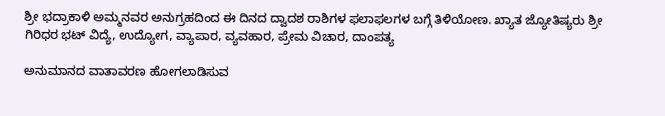ಶ್ರೀ ಭದ್ರಾಕಾಳಿ ಅಮ್ಮನವರ ಅನುಗ್ರಹದಿಂದ ಈ ದಿನದ ದ್ವಾದಶ ರಾಶಿಗಳ ಫಲಾಫಲಗಳ ಬಗ್ಗೆ ತಿಳಿಯೋಣ. ಖ್ಯಾತ ಜ್ಯೋತಿಷ್ಯರು ಶ್ರೀ ಗಿರಿಧರ ಭಟ್ ವಿದ್ಯೆ, ಉದ್ಯೋಗ, ವ್ಯಾಪಾರ, ವ್ಯವಹಾರ, ಪ್ರೇಮ ವಿಚಾರ, ದಾಂಪತ್ಯ

ಅನುಮಾನದ ವಾತಾವರಣ ಹೋಗಲಾಡಿಸುವ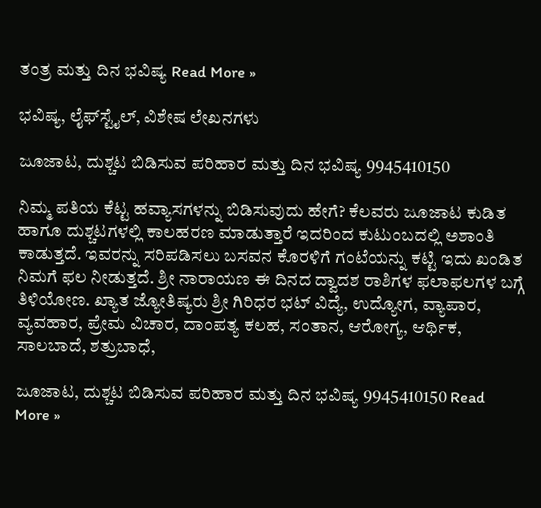ತಂತ್ರ ಮತ್ತು ದಿನ ಭವಿಷ್ಯ Read More »

ಭವಿಷ್ಯ, ಲೈಫ್‍ಸ್ಟೈಲ್, ವಿಶೇಷ ಲೇಖನಗಳು

ಜೂಜಾಟ, ದುಶ್ಚಟ ಬಿಡಿಸುವ ಪರಿಹಾರ ಮತ್ತು ದಿನ ಭವಿಷ್ಯ 9945410150

ನಿಮ್ಮ ಪತಿಯ ಕೆಟ್ಟ ಹವ್ಯಾಸಗಳನ್ನು ಬಿಡಿಸುವುದು ಹೇಗೆ? ಕೆಲವರು ಜೂಜಾಟ ಕುಡಿತ ಹಾಗೂ ದುಶ್ಚಟಗಳಲ್ಲಿ ಕಾಲಹರಣ ಮಾಡುತ್ತಾರೆ ಇದರಿಂದ ಕುಟುಂಬದಲ್ಲಿ ಅಶಾಂತಿ ಕಾಡುತ್ತದೆ. ಇವರನ್ನು ಸರಿಪಡಿಸಲು ಬಸವನ ಕೊರಳಿಗೆ ಗಂಟೆಯನ್ನು ಕಟ್ಟಿ ಇದು ಖಂಡಿತ ನಿಮಗೆ ಫಲ ನೀಡುತ್ತದೆ. ಶ್ರೀ ನಾರಾಯಣ ಈ ದಿನದ ದ್ವಾದಶ ರಾಶಿಗಳ ಫಲಾಫಲಗಳ ಬಗ್ಗೆ ತಿಳಿಯೋಣ. ಖ್ಯಾತ ಜ್ಯೋತಿಷ್ಯರು ಶ್ರೀ ಗಿರಿಧರ ಭಟ್ ವಿದ್ಯೆ, ಉದ್ಯೋಗ, ವ್ಯಾಪಾರ, ವ್ಯವಹಾರ, ಪ್ರೇಮ ವಿಚಾರ, ದಾಂಪತ್ಯ ಕಲಹ, ಸಂತಾನ, ಆರೋಗ್ಯ, ಆರ್ಥಿಕ, ಸಾಲಬಾದೆ, ಶತ್ರುಬಾಧೆ,

ಜೂಜಾಟ, ದುಶ್ಚಟ ಬಿಡಿಸುವ ಪರಿಹಾರ ಮತ್ತು ದಿನ ಭವಿಷ್ಯ 9945410150 Read More »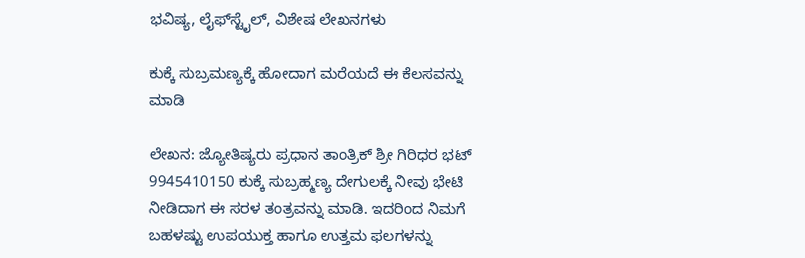ಭವಿಷ್ಯ, ಲೈಫ್‍ಸ್ಟೈಲ್, ವಿಶೇಷ ಲೇಖನಗಳು

ಕುಕ್ಕೆ ಸುಬ್ರಮಣ್ಯಕ್ಕೆ ಹೋದಾಗ ಮರೆಯದೆ ಈ ಕೆಲಸವನ್ನು ಮಾಡಿ

ಲೇಖನ: ಜ್ಯೋತಿಷ್ಯರು ಪ್ರಧಾನ ತಾಂತ್ರಿಕ್ ಶ್ರೀ ಗಿರಿಧರ ಭಟ್ 9945410150 ಕುಕ್ಕೆ ಸುಬ್ರಹ್ಮಣ್ಯ ದೇಗುಲಕ್ಕೆ ನೀವು ಭೇಟಿ ನೀಡಿದಾಗ ಈ ಸರಳ ತಂತ್ರವನ್ನು ಮಾಡಿ. ಇದರಿಂದ ನಿಮಗೆ ಬಹಳಷ್ಟು ಉಪಯುಕ್ತ ಹಾಗೂ ಉತ್ತಮ ಫಲಗಳನ್ನು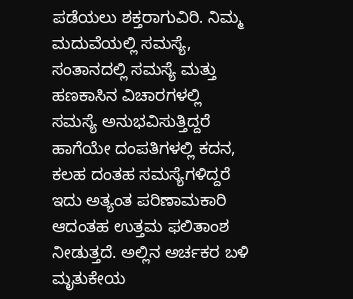ಪಡೆಯಲು ಶಕ್ತರಾಗುವಿರಿ. ನಿಮ್ಮ ಮದುವೆಯಲ್ಲಿ ಸಮಸ್ಯೆ, ಸಂತಾನದಲ್ಲಿ ಸಮಸ್ಯೆ ಮತ್ತು ಹಣಕಾಸಿನ ವಿಚಾರಗಳಲ್ಲಿ ಸಮಸ್ಯೆ ಅನುಭವಿಸುತ್ತಿದ್ದರೆ ಹಾಗೆಯೇ ದಂಪತಿಗಳಲ್ಲಿ ಕದನ, ಕಲಹ ದಂತಹ ಸಮಸ್ಯೆಗಳಿದ್ದರೆ ಇದು ಅತ್ಯಂತ ಪರಿಣಾಮಕಾರಿ ಆದಂತಹ ಉತ್ತಮ ಫಲಿತಾಂಶ ನೀಡುತ್ತದೆ. ಅಲ್ಲಿನ ಅರ್ಚಕರ ಬಳಿ ಮೃತುಕೇಯ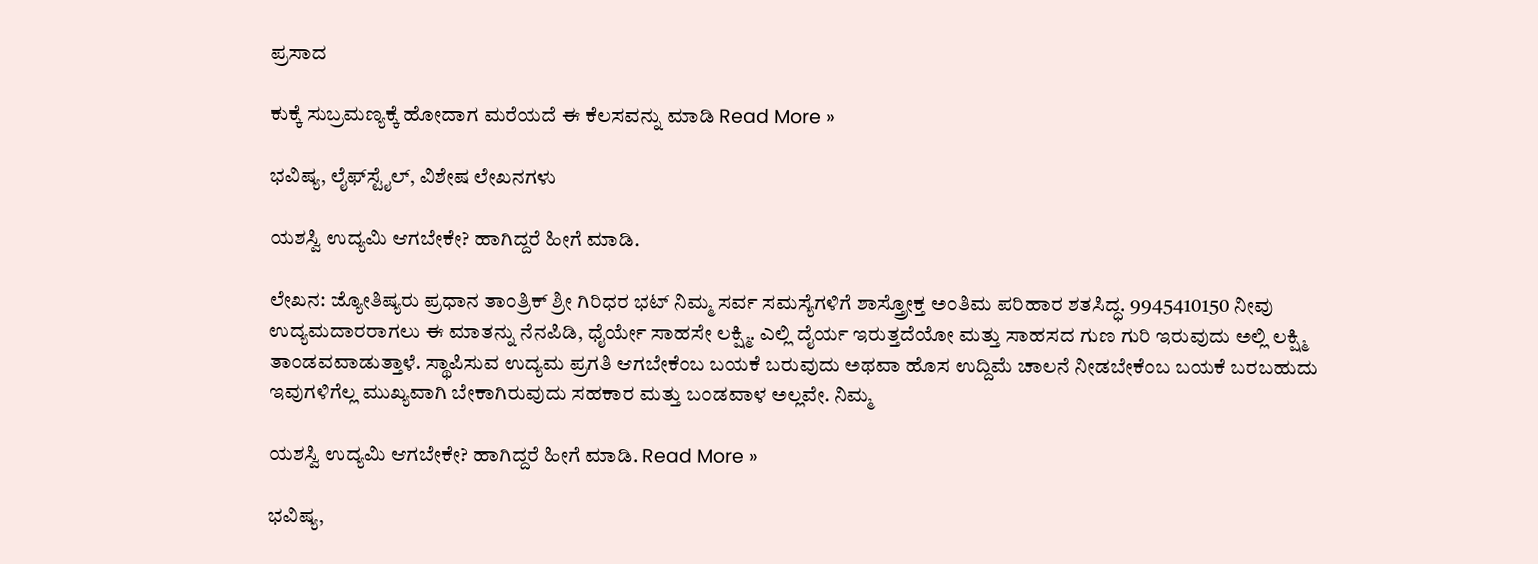ಪ್ರಸಾದ

ಕುಕ್ಕೆ ಸುಬ್ರಮಣ್ಯಕ್ಕೆ ಹೋದಾಗ ಮರೆಯದೆ ಈ ಕೆಲಸವನ್ನು ಮಾಡಿ Read More »

ಭವಿಷ್ಯ, ಲೈಫ್‍ಸ್ಟೈಲ್, ವಿಶೇಷ ಲೇಖನಗಳು

ಯಶಸ್ವಿ ಉದ್ಯಮಿ ಆಗಬೇಕೇ? ಹಾಗಿದ್ದರೆ ಹೀಗೆ ಮಾಡಿ.

ಲೇಖನ: ಜ್ಯೋತಿಷ್ಯರು ಪ್ರಧಾನ ತಾಂತ್ರಿಕ್ ಶ್ರೀ ಗಿರಿಧರ ಭಟ್ ನಿಮ್ಮ ಸರ್ವ ಸಮಸ್ಯೆಗಳಿಗೆ ಶಾಸ್ತ್ರೋಕ್ತ ಅಂತಿಮ ಪರಿಹಾರ ಶತಸಿದ್ಧ. 9945410150 ನೀವು ಉದ್ಯಮದಾರರಾಗಲು ಈ ಮಾತನ್ನು ನೆನಪಿಡಿ, ಧೈರ್ಯೇ ಸಾಹಸೇ ಲಕ್ಷ್ಮಿ. ಎಲ್ಲಿ ದೈರ್ಯ ಇರುತ್ತದೆಯೋ ಮತ್ತು ಸಾಹಸದ ಗುಣ ಗುರಿ ಇರುವುದು ಅಲ್ಲಿ ಲಕ್ಷ್ಮಿ ತಾಂಡವವಾಡುತ್ತಾಳೆ. ಸ್ಥಾಪಿಸುವ ಉದ್ಯಮ ಪ್ರಗತಿ ಆಗಬೇಕೆಂಬ ಬಯಕೆ ಬರುವುದು ಅಥವಾ ಹೊಸ ಉದ್ದಿಮೆ ಚಾಲನೆ ನೀಡಬೇಕೆಂಬ ಬಯಕೆ ಬರಬಹುದು ಇವುಗಳಿಗೆಲ್ಲ ಮುಖ್ಯವಾಗಿ ಬೇಕಾಗಿರುವುದು ಸಹಕಾರ ಮತ್ತು ಬಂಡವಾಳ ಅಲ್ಲವೇ. ನಿಮ್ಮ

ಯಶಸ್ವಿ ಉದ್ಯಮಿ ಆಗಬೇಕೇ? ಹಾಗಿದ್ದರೆ ಹೀಗೆ ಮಾಡಿ. Read More »

ಭವಿಷ್ಯ,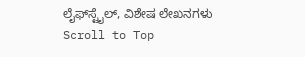ಲೈಫ್‍ಸ್ಟೈಲ್, ವಿಶೇಷ ಲೇಖನಗಳು
Scroll to Top